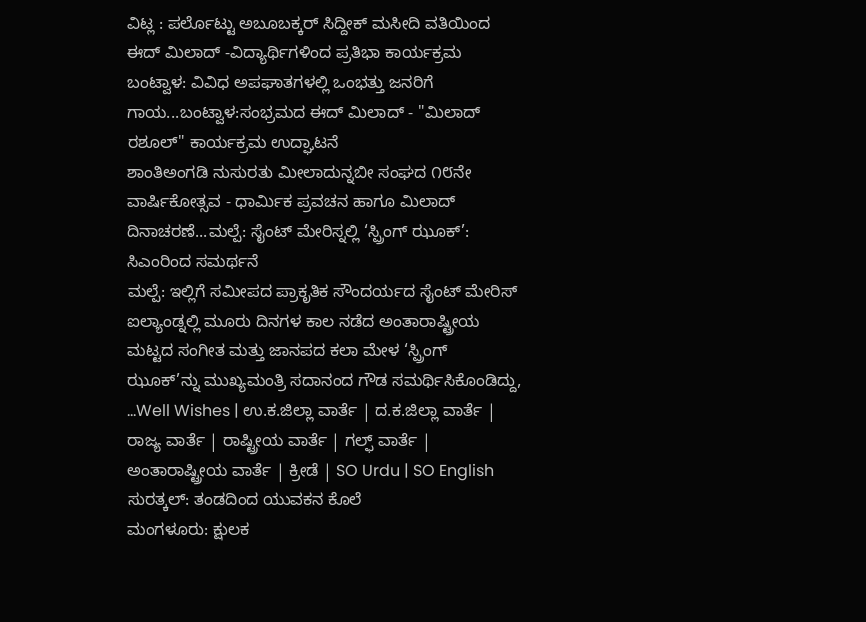ವಿಟ್ಲ : ಪರ್ಲೊಟ್ಟು ಅಬೂಬಕ್ಕರ್ ಸಿದ್ದೀಕ್ ಮಸೀದಿ ವತಿಯಿಂದ ಈದ್ ಮಿಲಾದ್ -ವಿದ್ಯಾರ್ಥಿಗಳಿಂದ ಪ್ರತಿಭಾ ಕಾರ್ಯಕ್ರಮ
ಬಂಟ್ವಾಳ: ವಿವಿಧ ಅಪಘಾತಗಳಲ್ಲಿ ಒಂಭತ್ತು ಜನರಿಗೆ ಗಾಯ...ಬಂಟ್ವಾಳ:ಸಂಭ್ರಮದ ಈದ್ ಮಿಲಾದ್ - "ಮಿಲಾದ್ ರಶೂಲ್" ಕಾರ್ಯಕ್ರಮ ಉದ್ಘಾಟನೆ
ಶಾಂತಿಅಂಗಡಿ ನುಸುರತು ಮೀಲಾದುನ್ನಬೀ ಸಂಘದ ೧೮ನೇ ವಾರ್ಷಿಕೋತ್ಸವ - ಧಾರ್ಮಿಕ ಪ್ರವಚನ ಹಾಗೂ ಮಿಲಾದ್ ದಿನಾಚರಣೆ...ಮಲ್ಪೆ: ಸೈಂಟ್ ಮೇರಿಸ್ನಲ್ಲಿ ‘ಸ್ಪ್ರಿಂಗ್ ಝೂಕ್’: ಸಿಎಂರಿಂದ ಸಮರ್ಥನೆ
ಮಲ್ಪೆ: ಇಲ್ಲಿಗೆ ಸಮೀಪದ ಪ್ರಾಕೃತಿಕ ಸೌಂದರ್ಯದ ಸೈಂಟ್ ಮೇರಿಸ್ ಐಲ್ಯಾಂಡ್ನಲ್ಲಿ ಮೂರು ದಿನಗಳ ಕಾಲ ನಡೆದ ಅಂತಾರಾಷ್ಟ್ರೀಯ ಮಟ್ಟದ ಸಂಗೀತ ಮತ್ತು ಜಾನಪದ ಕಲಾ ಮೇಳ ‘ಸ್ಪ್ರಿಂಗ್ ಝೂಕ್’ನ್ನು ಮುಖ್ಯಮಂತ್ರಿ ಸದಾನಂದ ಗೌಡ ಸಮರ್ಥಿಸಿಕೊಂಡಿದ್ದು, ...Well Wishes | ಉ.ಕ.ಜಿಲ್ಲಾ ವಾರ್ತೆ | ದ.ಕ.ಜಿಲ್ಲಾ ವಾರ್ತೆ | ರಾಜ್ಯ ವಾರ್ತೆ | ರಾಷ್ಟ್ರೀಯ ವಾರ್ತೆ | ಗಲ್ಫ್ ವಾರ್ತೆ | ಅಂತಾರಾಷ್ಟ್ರೀಯ ವಾರ್ತೆ | ಕ್ರೀಡೆ | SO Urdu | SO English
ಸುರತ್ಕಲ್: ತಂಡದಿಂದ ಯುವಕನ ಕೊಲೆ
ಮಂಗಳೂರು: ಕ್ಷುಲಕ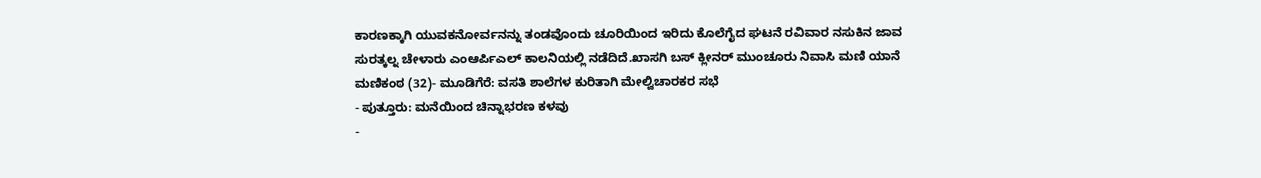ಕಾರಣಕ್ಕಾಗಿ ಯುವಕನೋರ್ವನನ್ನು ತಂಡವೊಂದು ಚೂರಿಯಿಂದ ಇರಿದು ಕೊಲೆಗೈದ ಘಟನೆ ರವಿವಾರ ನಸುಕಿನ ಜಾವ ಸುರತ್ಕಲ್ನ ಚೇಳಾರು ಎಂಆರ್ಪಿಎಲ್ ಕಾಲನಿಯಲ್ಲಿ ನಡೆದಿದೆ.ಖಾಸಗಿ ಬಸ್ ಕ್ಲೀನರ್ ಮುಂಚೂರು ನಿವಾಸಿ ಮಣಿ ಯಾನೆ ಮಣಿಕಂಠ (32)- ಮೂಡಿಗೆರೆ: ವಸತಿ ಶಾಲೆಗಳ ಕುರಿತಾಗಿ ಮೇಲ್ವಿಚಾರಕರ ಸಭೆ
- ಪುತ್ತೂರು: ಮನೆಯಿಂದ ಚಿನ್ನಾಭರಣ ಕಳವು
-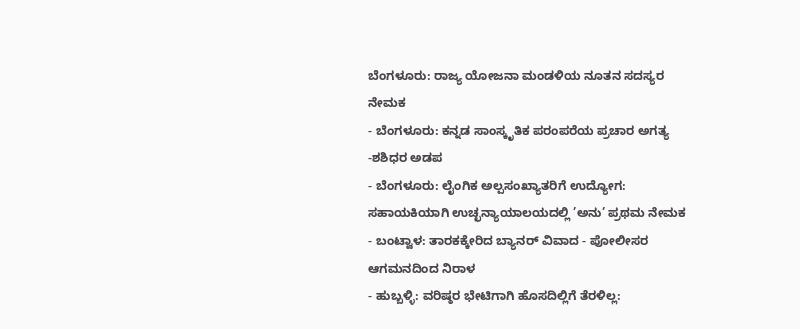ಬೆಂಗಳೂರು: ರಾಜ್ಯ ಯೋಜನಾ ಮಂಡಳಿಯ ನೂತನ ಸದಸ್ಯರ ನೇಮಕ
- ಬೆಂಗಳೂರು: ಕನ್ನಡ ಸಾಂಸ್ಕೃತಿಕ ಪರಂಪರೆಯ ಪ್ರಚಾರ ಅಗತ್ಯ -ಶಶಿಧರ ಅಡಪ
- ಬೆಂಗಳೂರು: ಲೈಂಗಿಕ ಅಲ್ಪಸಂಖ್ಯಾತರಿಗೆ ಉದ್ಯೋಗ: ಸಹಾಯಕಿಯಾಗಿ ಉಚ್ಛನ್ಯಾಯಾಲಯದಲ್ಲಿ ’ಅನು’ ಪ್ರಥಮ ನೇಮಕ
- ಬಂಟ್ವಾಳ: ತಾರಕಕ್ಕೇರಿದ ಬ್ಯಾನರ್ ವಿವಾದ - ಪೋಲೀಸರ ಆಗಮನದಿಂದ ನಿರಾಳ
- ಹುಬ್ಬಳ್ಳಿ: ವರಿಷ್ಠರ ಭೇಟಿಗಾಗಿ ಹೊಸದಿಲ್ಲಿಗೆ ತೆರಳಿಲ್ಲ: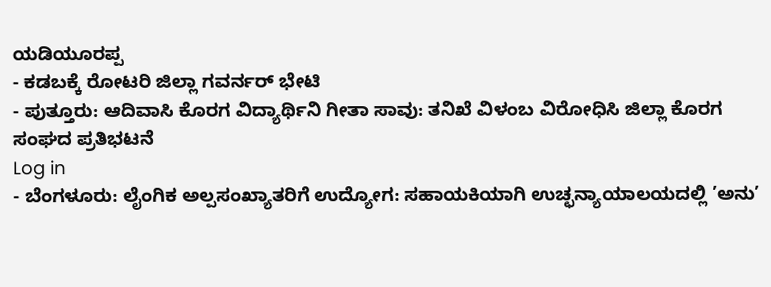ಯಡಿಯೂರಪ್ಪ
- ಕಡಬಕ್ಕೆ ರೋಟರಿ ಜಿಲ್ಲಾ ಗವರ್ನರ್ ಭೇಟಿ
- ಪುತ್ತೂರು: ಆದಿವಾಸಿ ಕೊರಗ ವಿದ್ಯಾರ್ಥಿನಿ ಗೀತಾ ಸಾವು: ತನಿಖೆ ವಿಳಂಬ ವಿರೋಧಿಸಿ ಜಿಲ್ಲಾ ಕೊರಗ ಸಂಘದ ಪ್ರತಿಭಟನೆ
Log in
- ಬೆಂಗಳೂರು: ಲೈಂಗಿಕ ಅಲ್ಪಸಂಖ್ಯಾತರಿಗೆ ಉದ್ಯೋಗ: ಸಹಾಯಕಿಯಾಗಿ ಉಚ್ಛನ್ಯಾಯಾಲಯದಲ್ಲಿ ’ಅನು’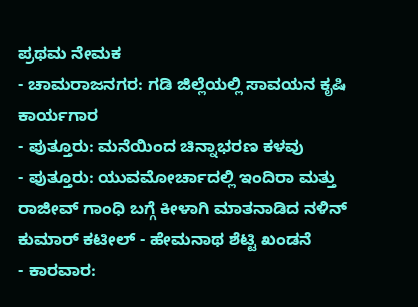ಪ್ರಥಮ ನೇಮಕ
- ಚಾಮರಾಜನಗರ: ಗಡಿ ಜಿಲ್ಲೆಯಲ್ಲಿ ಸಾವಯನ ಕೃಷಿ ಕಾರ್ಯಗಾರ
- ಪುತ್ತೂರು: ಮನೆಯಿಂದ ಚಿನ್ನಾಭರಣ ಕಳವು
- ಪುತ್ತೂರು: ಯುವಮೋರ್ಚಾದಲ್ಲಿ ಇಂದಿರಾ ಮತ್ತು ರಾಜೀವ್ ಗಾಂಧಿ ಬಗ್ಗೆ ಕೀಳಾಗಿ ಮಾತನಾಡಿದ ನಳಿನ್ ಕುಮಾರ್ ಕಟೀಲ್ - ಹೇಮನಾಥ ಶೆಟ್ಟಿ ಖಂಡನೆ
- ಕಾರವಾರ: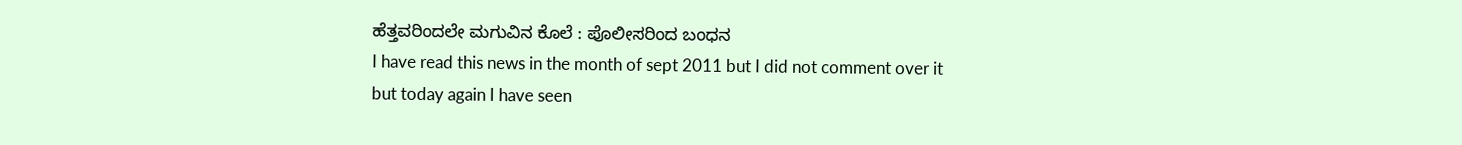ಹೆತ್ತವರಿಂದಲೇ ಮಗುವಿನ ಕೊಲೆ : ಪೊಲೀಸರಿಂದ ಬಂಧನ
I have read this news in the month of sept 2011 but I did not comment over it but today again I have seen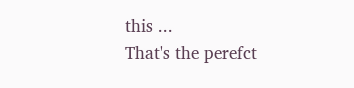this ...
That's the perefct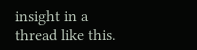insight in a thread like this.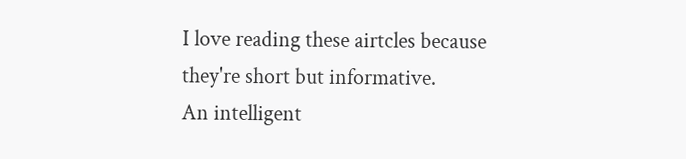I love reading these airtcles because they're short but informative.
An intelligent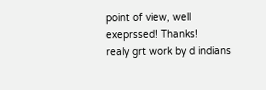point of view, well exeprssed! Thanks!
realy grt work by d indians